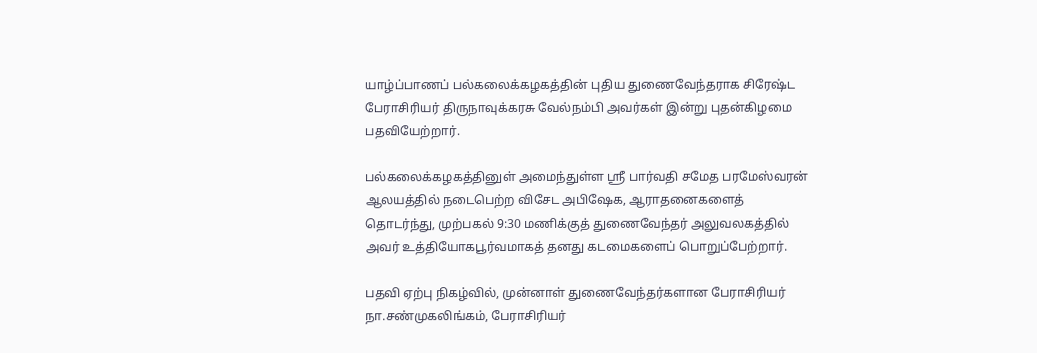யாழ்ப்பாணப் பல்கலைக்கழகத்தின் புதிய துணைவேந்தராக சிரேஷ்ட பேராசிரியர் திருநாவுக்கரசு வேல்நம்பி அவர்கள் இன்று புதன்கிழமை பதவியேற்றார்.

பல்கலைக்கழகத்தினுள் அமைந்துள்ள ஸ்ரீ பார்வதி சமேத பரமேஸ்வரன் ஆலயத்தில் நடைபெற்ற விசேட அபிஷேக, ஆராதனைகளைத் தொடர்ந்து, முற்பகல் 9:30 மணிக்குத் துணைவேந்தர் அலுவலகத்தில் அவர் உத்தியோகபூர்வமாகத் தனது கடமைகளைப் பொறுப்பேற்றார்.

பதவி ஏற்பு நிகழ்வில், முன்னாள் துணைவேந்தர்களான பேராசிரியர் நா.சண்முகலிங்கம், பேராசிரியர்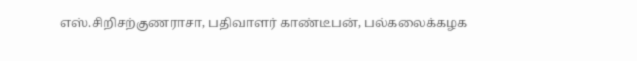எஸ்.சிறிசற்குணராசா, பதிவாளர் காண்டீபன், பல்கலைக்கழக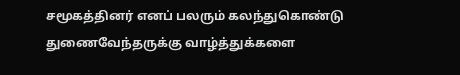சமூகத்தினர் எனப் பலரும் கலந்துகொண்டு துணைவேந்தருக்கு வாழ்த்துக்களை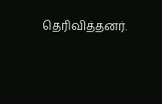தெரிவித்தனர்.